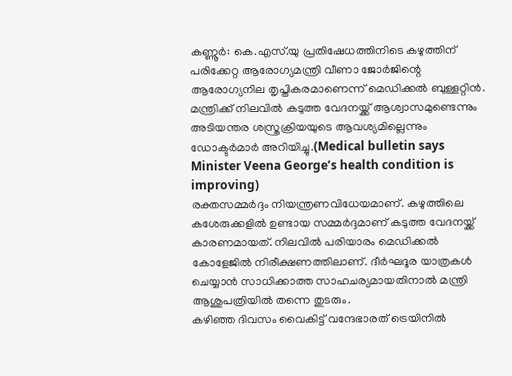കണ്ണൂർ: കെ.എസ്.യു പ്രതിഷേധത്തിനിടെ കഴുത്തിന് പരിക്കേറ്റ ആരോഗ്യമന്ത്രി വീണാ ജോർജിന്റെ ആരോഗ്യനില തൃപ്തികരമാണെന്ന് മെഡിക്കൽ ബുള്ളറ്റിൻ. മന്ത്രിക്ക് നിലവിൽ കടുത്ത വേദനയ്ക്ക് ആശ്വാസമുണ്ടെന്നും അടിയന്തര ശസ്ത്രക്രിയയുടെ ആവശ്യമില്ലെന്നും ഡോക്ടർമാർ അറിയിച്ചു.(Medical bulletin says Minister Veena George’s health condition is improving)
രക്തസമ്മർദ്ദം നിയന്ത്രണവിധേയമാണ്. കഴുത്തിലെ കശേരുക്കളിൽ ഉണ്ടായ സമ്മർദ്ദമാണ് കടുത്ത വേദനയ്ക്ക് കാരണമായത്. നിലവിൽ പരിയാരം മെഡിക്കൽ കോളേജിൽ നിരീക്ഷണത്തിലാണ്. ദീർഘദൂര യാത്രകൾ ചെയ്യാൻ സാധിക്കാത്ത സാഹചര്യമായതിനാൽ മന്ത്രി ആശുപത്രിയിൽ തന്നെ തുടരും.
കഴിഞ്ഞ ദിവസം വൈകിട്ട് വന്ദേഭാരത് ട്രെയിനിൽ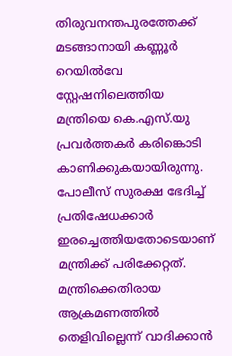തിരുവനന്തപുരത്തേക്ക് മടങ്ങാനായി കണ്ണൂർ റെയിൽവേ സ്റ്റേഷനിലെത്തിയ മന്ത്രിയെ കെ.എസ്.യു പ്രവർത്തകർ കരിങ്കൊടി കാണിക്കുകയായിരുന്നു. പോലീസ് സുരക്ഷ ഭേദിച്ച് പ്രതിഷേധക്കാർ ഇരച്ചെത്തിയതോടെയാണ് മന്ത്രിക്ക് പരിക്കേറ്റത്. മന്ത്രിക്കെതിരായ ആക്രമണത്തിൽ തെളിവില്ലെന്ന് വാദിക്കാൻ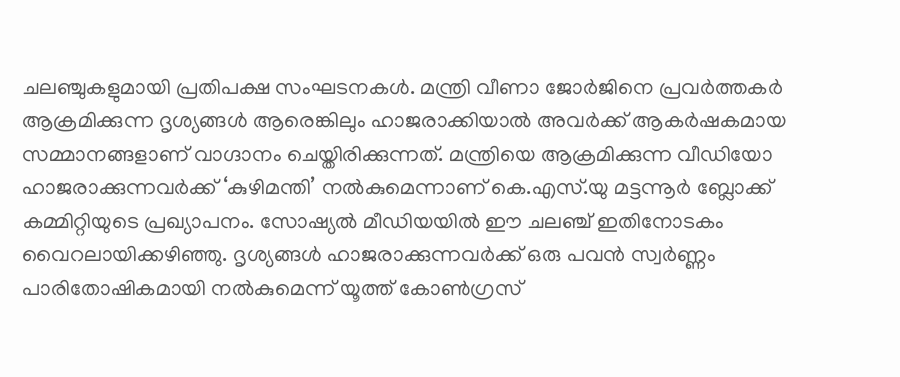ചലഞ്ചുകളുമായി പ്രതിപക്ഷ സംഘടനകൾ. മന്ത്രി വീണാ ജോർജിനെ പ്രവർത്തകർ ആക്രമിക്കുന്ന ദൃശ്യങ്ങൾ ആരെങ്കിലും ഹാജരാക്കിയാൽ അവർക്ക് ആകർഷകമായ സമ്മാനങ്ങളാണ് വാഗ്ദാനം ചെയ്തിരിക്കുന്നത്. മന്ത്രിയെ ആക്രമിക്കുന്ന വീഡിയോ ഹാജരാക്കുന്നവർക്ക് ‘കുഴിമന്തി’ നൽകുമെന്നാണ് കെ.എസ്.യു മട്ടന്നൂർ ബ്ലോക്ക് കമ്മിറ്റിയുടെ പ്രഖ്യാപനം. സോഷ്യൽ മീഡിയയിൽ ഈ ചലഞ്ച് ഇതിനോടകം വൈറലായിക്കഴിഞ്ഞു. ദൃശ്യങ്ങൾ ഹാജരാക്കുന്നവർക്ക് ഒരു പവൻ സ്വർണ്ണം പാരിതോഷികമായി നൽകുമെന്ന് യൂത്ത് കോൺഗ്രസ്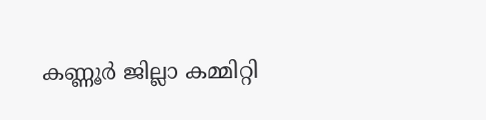കണ്ണൂർ ജില്ലാ കമ്മിറ്റി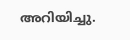അറിയിച്ചു.